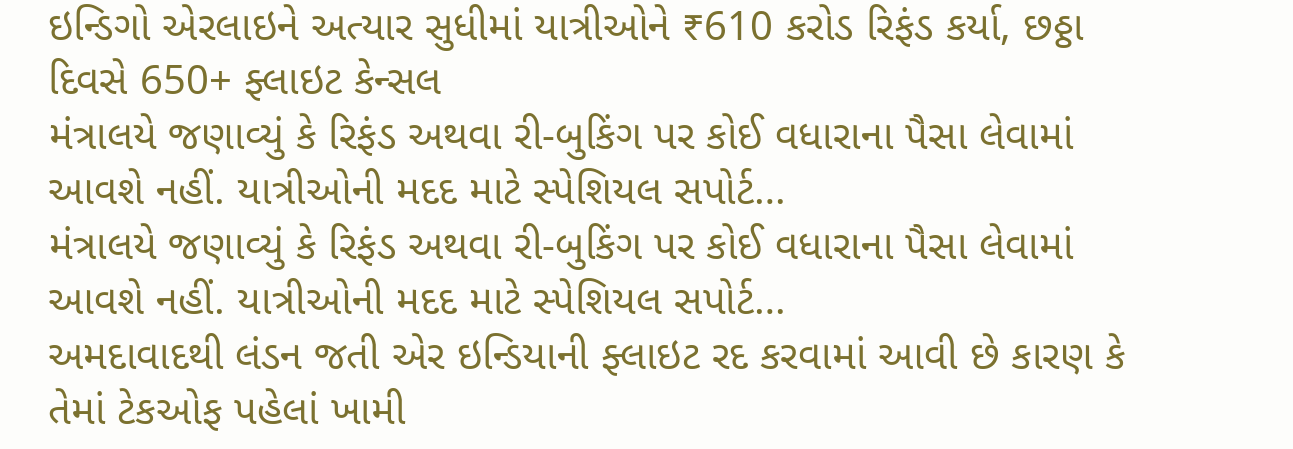ઇન્ડિગો એરલાઇને અત્યાર સુધીમાં યાત્રીઓને ₹610 કરોડ રિફંડ કર્યા, છઠ્ઠા દિવસે 650+ ફ્લાઇટ કેન્સલ
મંત્રાલયે જણાવ્યું કે રિફંડ અથવા રી-બુકિંગ પર કોઈ વધારાના પૈસા લેવામાં આવશે નહીં. યાત્રીઓની મદદ માટે સ્પેશિયલ સપોર્ટ…
મંત્રાલયે જણાવ્યું કે રિફંડ અથવા રી-બુકિંગ પર કોઈ વધારાના પૈસા લેવામાં આવશે નહીં. યાત્રીઓની મદદ માટે સ્પેશિયલ સપોર્ટ…
અમદાવાદથી લંડન જતી એર ઇન્ડિયાની ફ્લાઇટ રદ કરવામાં આવી છે કારણ કે તેમાં ટેકઓફ પહેલાં ખામી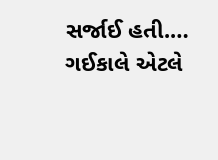સર્જાઈ હતી.…
ગઈકાલે એટલે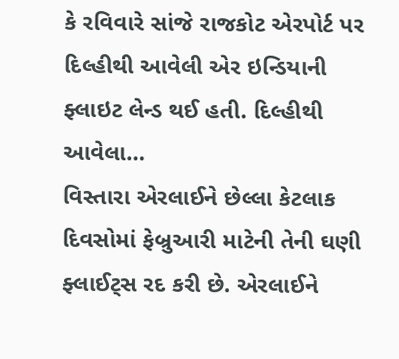કે રવિવારે સાંજે રાજકોટ એરપોર્ટ પર દિલ્હીથી આવેલી એર ઇન્ડિયાની ફ્લાઇટ લેન્ડ થઈ હતી. દિલ્હીથી આવેલા…
વિસ્તારા એરલાઈને છેલ્લા કેટલાક દિવસોમાં ફેબ્રુઆરી માટેની તેની ઘણી ફ્લાઈટ્સ રદ કરી છે. એરલાઈને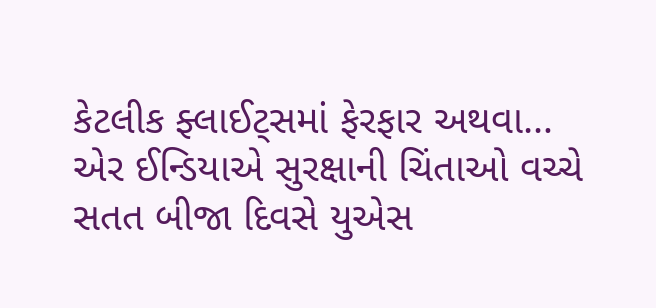કેટલીક ફ્લાઈટ્સમાં ફેરફાર અથવા…
એર ઈન્ડિયાએ સુરક્ષાની ચિંતાઓ વચ્ચે સતત બીજા દિવસે યુએસ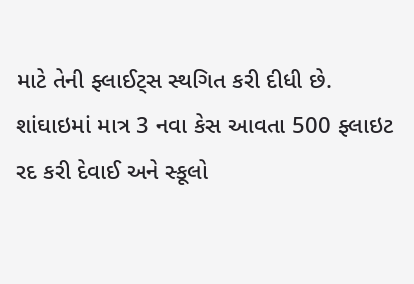માટે તેની ફ્લાઈટ્સ સ્થગિત કરી દીધી છે.
શાંઘાઇમાં માત્ર 3 નવા કેસ આવતા 500 ફ્લાઇટ રદ કરી દેવાઈ અને સ્કૂલો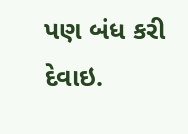પણ બંધ કરી દેવાઇ.